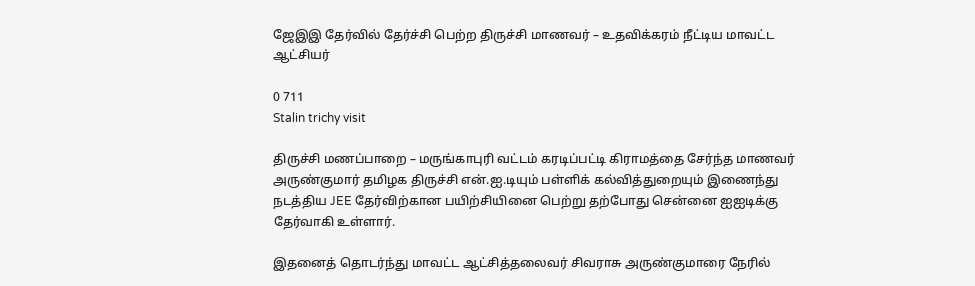ஜேஇஇ தேர்வில் தேர்ச்சி பெற்ற திருச்சி மாணவர் – உதவிக்கரம் நீட்டிய மாவட்ட ஆட்சியர்

0 711
Stalin trichy visit

திருச்சி மணப்பாறை – மருங்காபுரி வட்டம் கரடிப்பட்டி கிராமத்தை சேர்ந்த மாணவர் அருண்குமார் தமிழக திருச்சி என்.ஐ.டியும் பள்ளிக் கல்வித்துறையும் இணைந்து நடத்திய JEE தேர்விற்கான பயிற்சியினை பெற்று தற்போது சென்னை ஐஐடிக்கு தேர்வாகி உள்ளார்.

இதனைத் தொடர்ந்து மாவட்ட ஆட்சித்தலைவர் சிவராசு அருண்குமாரை நேரில்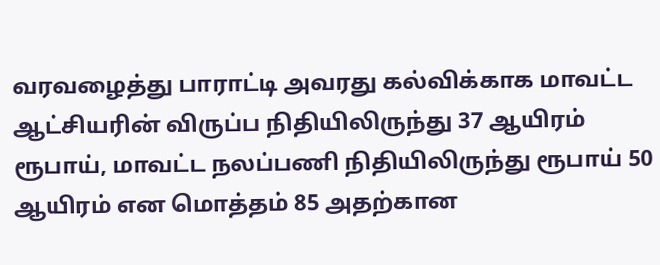வரவழைத்து பாராட்டி அவரது கல்விக்காக மாவட்ட ஆட்சியரின் விருப்ப நிதியிலிருந்து 37 ஆயிரம் ரூபாய், மாவட்ட நலப்பணி நிதியிலிருந்து ரூபாய் 50 ஆயிரம் என மொத்தம் 85 அதற்கான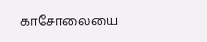காசோலையை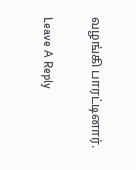வழங்கி பாரட்டினார்.

Leave A Reply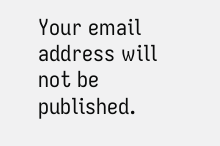Your email address will not be published.